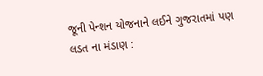જૂની પેન્શન યોજનાને લઈને ગુજરાતમાં પણ લડત ના મંડાણ :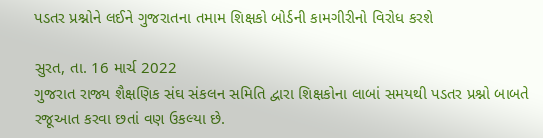પડતર પ્રશ્નોને લઈને ગુજરાતના તમામ શિક્ષકો બોર્ડની કામગીરીનો વિરોધ કરશે

સુરત, તા. 16 માર્ચ 2022
ગુજરાત રાજ્ય શૈક્ષણિક સંઘ સંકલન સમિતિ દ્વારા શિક્ષકોના લાબાં સમયથી પડતર પ્રશ્નો બાબતે રજૂઆત કરવા છતાં વણ ઉકલ્યા છે.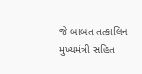જે બાબત તત્કાલિન મુખ્યમંત્રી સહિત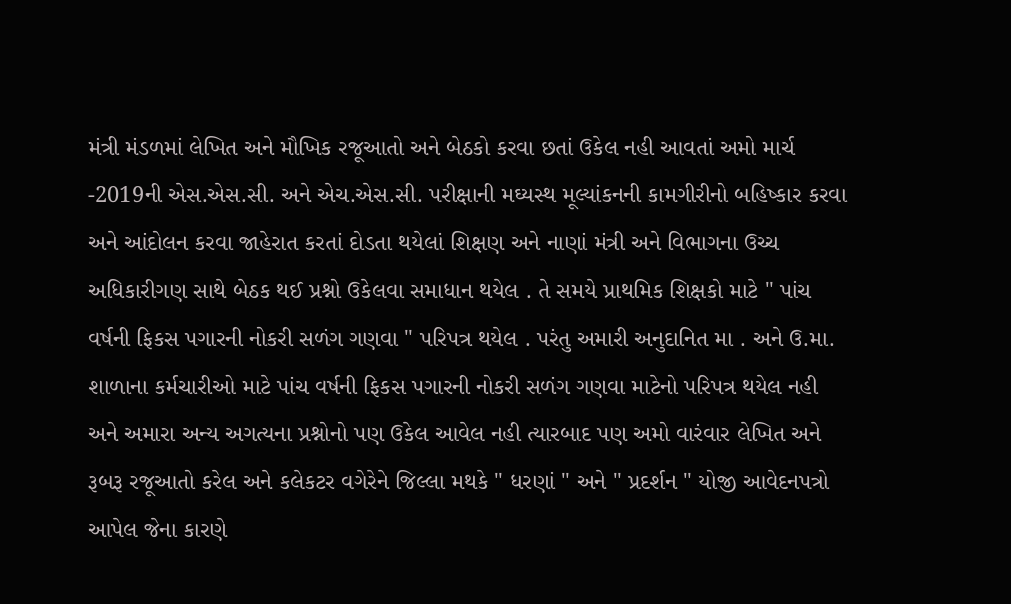મંત્રી મંડળમાં લેખિત અને મૌખિક રજૂઆતો અને બેઠકો કરવા છતાં ઉકેલ નહી આવતાં અમો માર્ચ -2019ની એસ.એસ.સી. અને એચ.એસ.સી. પરીક્ષાની મઘ્યસ્થ મૂલ્યાંકનની કામગીરીનો બહિષ્કાર કરવા અને આંદોલન કરવા જાહેરાત કરતાં દોડતા થયેલાં શિક્ષણ અને નાણાં મંત્રી અને વિભાગના ઉચ્ચ અધિકારીગણ સાથે બેઠક થઈ પ્રશ્નો ઉકેલવા સમાધાન થયેલ . તે સમયે પ્રાથમિક શિક્ષકો માટે " પાંચ વર્ષની ફિકસ પગારની નોકરી સળંગ ગણવા " પરિપત્ર થયેલ . પરંતુ અમારી અનુદાનિત મા . અને ઉ.મા. શાળાના કર્મચારીઓ માટે પાંચ વર્ષની ફિકસ પગારની નોકરી સળંગ ગણવા માટેનો પરિપત્ર થયેલ નહી અને અમારા અન્ય અગત્યના પ્રશ્નોનો પણ ઉકેલ આવેલ નહી ત્યારબાદ પણ અમો વારંવાર લેખિત અને રૂબરૂ રજૂઆતો કરેલ અને કલેકટર વગેરેને જિલ્લા મથકે " ધરણાં " અને " પ્રદર્શન " યોજી આવેદનપત્રો આપેલ જેના કારણે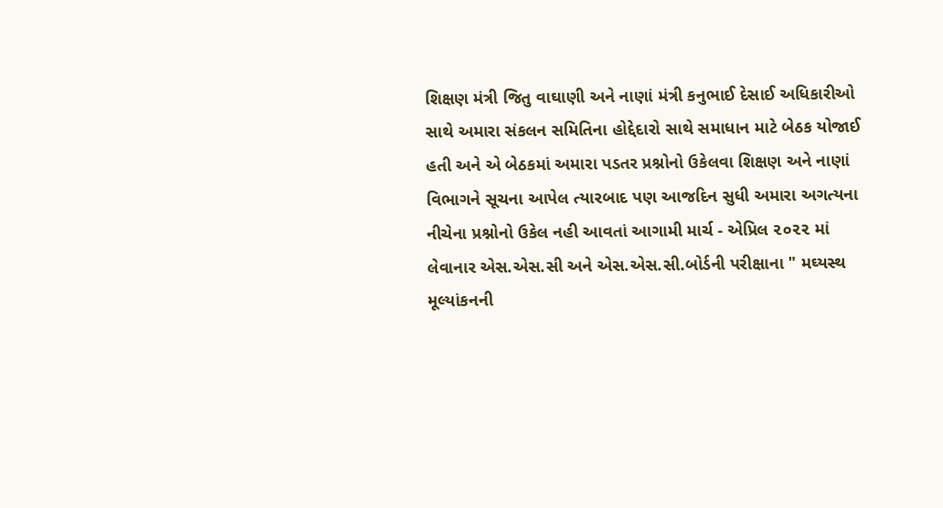શિક્ષણ મંત્રી જિતુ વાઘાણી અને નાણાં મંત્રી કનુભાઈ દેસાઈ અધિકારીઓ સાથે અમારા સંકલન સમિતિના હોદ્દેદારો સાથે સમાધાન માટે બેઠક યોજાઈ હતી અને એ બેઠકમાં અમારા પડતર પ્રશ્નોનો ઉકેલવા શિક્ષણ અને નાણાં વિભાગને સૂચના આપેલ ત્યારબાદ પણ આજદિન સુધી અમારા અગત્યના નીચેના પ્રશ્નોનો ઉકેલ નહી આવતાં આગામી માર્ચ - એપ્રિલ ૨૦૨૨ માં લેવાનાર એસ.એસ.સી અને એસ.એસ.સી.બોર્ડની પરીક્ષાના " મઘ્યસ્થ મૂલ્યાંકનની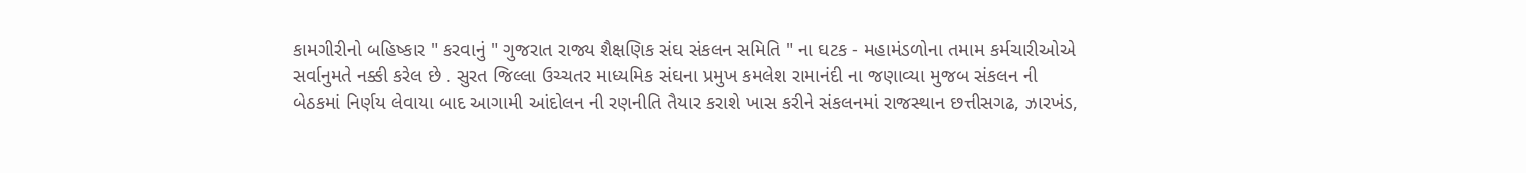કામગીરીનો બહિષ્કાર " કરવાનું " ગુજરાત રાજ્ય શૈક્ષણિક સંઘ સંકલન સમિતિ " ના ઘટક - મહામંડળોના તમામ કર્મચારીઓએ સર્વાનુમતે નક્કી કરેલ છે . સુરત જિલ્લા ઉચ્ચતર માધ્યમિક સંઘના પ્રમુખ કમલેશ રામાનંદી ના જણાવ્યા મુજબ સંકલન ની બેઠકમાં નિર્ણય લેવાયા બાદ આગામી આંદોલન ની રણનીતિ તૈયાર કરાશે ખાસ કરીને સંકલનમાં રાજસ્થાન છત્તીસગઢ, ઝારખંડ,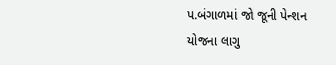પ.બંગાળમાં જો જૂની પેન્શન યોજના લાગુ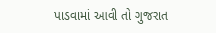પાડવામાં આવી તો ગુજરાત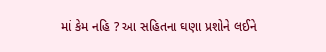માં કેમ નહિ ? આ સહિતના ઘણા પ્રશોને લઈને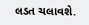લડત ચલાવશે.